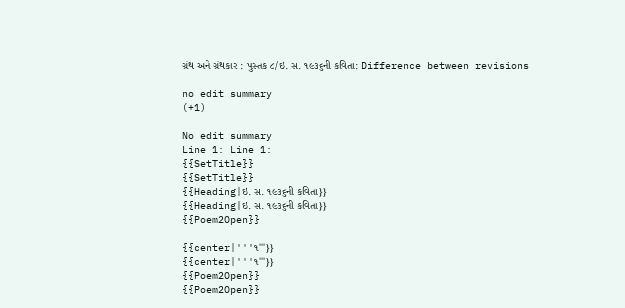ગ્રંથ અને ગ્રંથકાર : પુસ્તક ૮/ઇ. સ. ૧૯૩૬ની કવિતા: Difference between revisions

no edit summary
(+1)

No edit summary
Line 1: Line 1:
{{SetTitle}}
{{SetTitle}}
{{Heading|ઇ. સ. ૧૯૩૬ની કવિતા}}
{{Heading|ઇ. સ. ૧૯૩૬ની કવિતા}}
{{Poem2Open}}

{{center|'''૧'''}}
{{center|'''૧'''}}
{{Poem2Open}}
{{Poem2Open}}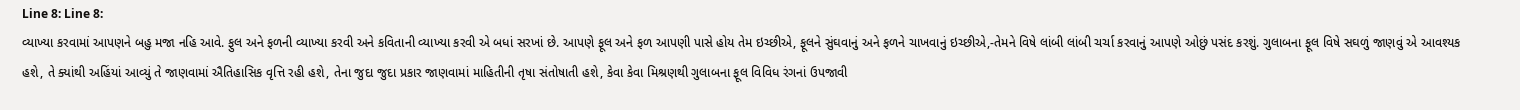Line 8: Line 8:
વ્યાખ્યા કરવામાં આપણને બહુ મજા નહિ આવે. ફુલ અને ફળની વ્યાખ્યા કરવી અને કવિતાની વ્યાખ્યા કરવી એ બધાં સરખાં છે. આપણે ફૂલ અને ફળ આપણી પાસે હોય તેમ ઇચ્છીએ, ફૂલને સુંઘવાનું અને ફળને ચાખવાનું ઇચ્છીએ,-તેમને વિષે લાંબી લાંબી ચર્ચા કરવાનું આપણે ઓછું પસંદ કરશું. ગુલાબના ફૂલ વિષે સઘળું જાણવું એ આવશ્યક હશે, તે ક્યાંથી અહિંયાં આવ્યું તે જાણવામાં ઐતિહાસિક વૃત્તિ રહી હશે, તેના જુદા જુદા પ્રકાર જાણવામાં માહિતીની તૃષા સંતોષાતી હશે, કેવા કેવા મિશ્રણથી ગુલાબના ફૂલ વિવિધ રંગનાં ઉપજાવી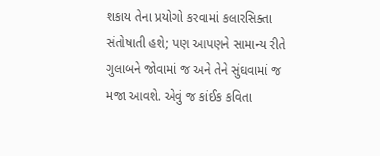શકાય તેના પ્રયોગો કરવામાં કલારસિક્તા સંતોષાતી હશે; પણ આપણને સામાન્ય રીતે ગુલાબને જોવામાં જ અને તેને સુંઘવામાં જ મજા આવશે. એવું જ કાંઈક કવિતા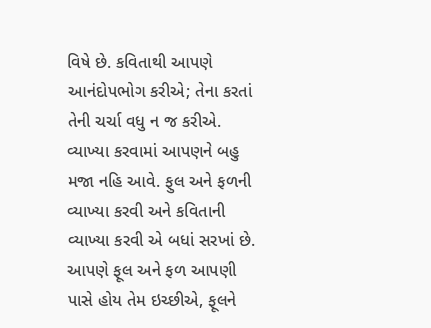વિષે છે. કવિતાથી આપણે આનંદોપભોગ કરીએ; તેના કરતાં તેની ચર્ચા વધુ ન જ કરીએ.
વ્યાખ્યા કરવામાં આપણને બહુ મજા નહિ આવે. ફુલ અને ફળની વ્યાખ્યા કરવી અને કવિતાની વ્યાખ્યા કરવી એ બધાં સરખાં છે. આપણે ફૂલ અને ફળ આપણી પાસે હોય તેમ ઇચ્છીએ, ફૂલને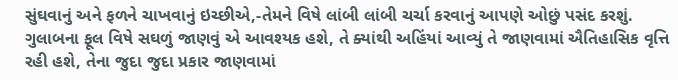સુંઘવાનું અને ફળને ચાખવાનું ઇચ્છીએ,-તેમને વિષે લાંબી લાંબી ચર્ચા કરવાનું આપણે ઓછું પસંદ કરશું. ગુલાબના ફૂલ વિષે સઘળું જાણવું એ આવશ્યક હશે, તે ક્યાંથી અહિંયાં આવ્યું તે જાણવામાં ઐતિહાસિક વૃત્તિ રહી હશે, તેના જુદા જુદા પ્રકાર જાણવામાં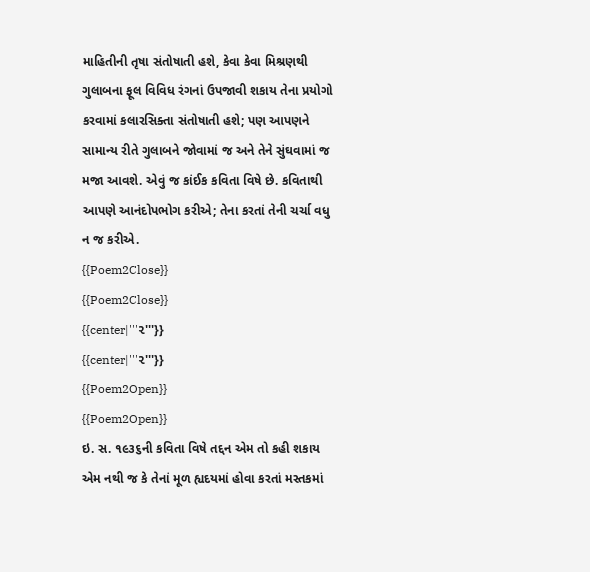માહિતીની તૃષા સંતોષાતી હશે, કેવા કેવા મિશ્રણથી ગુલાબના ફૂલ વિવિધ રંગનાં ઉપજાવી શકાય તેના પ્રયોગો કરવામાં કલારસિક્તા સંતોષાતી હશે; પણ આપણને સામાન્ય રીતે ગુલાબને જોવામાં જ અને તેને સુંઘવામાં જ મજા આવશે. એવું જ કાંઈક કવિતા વિષે છે. કવિતાથી આપણે આનંદોપભોગ કરીએ; તેના કરતાં તેની ચર્ચા વધુ ન જ કરીએ.
{{Poem2Close}}
{{Poem2Close}}
{{center|'''૨'''}}
{{center|'''૨'''}}
{{Poem2Open}}
{{Poem2Open}}
ઇ. સ. ૧૯૩૬ની કવિતા વિષે તદ્દન એમ તો કહી શકાય એમ નથી જ કે તેનાં મૂળ હ્યદયમાં હોવા કરતાં મસ્તકમાં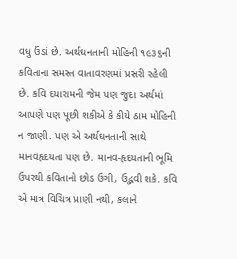વધુ ઉંડાં છે. અર્થઘનતાની મોહિની ૧૯૩૬ની કવિતાના સમસ્ત વાતાવરણમાં પ્રસરી રહેલી છે. કવિ દયારામની જેમ પણ જુદા અર્થમાં આપણે પણ પૂછી શકીએ કે કીયે ઠામ મોહિની ન જાણી. પણ એ અર્થઘનતાની સાથે માનવહૃદયતા પણ છે. માનવ-હૃદયતાની ભૂમિ ઉપરથી કવિતાનો છોડ ઉગી, ઉદ્ભવી શકે. કવિ એ માત્ર વિચિત્ર પ્રાણી નથી, કલાને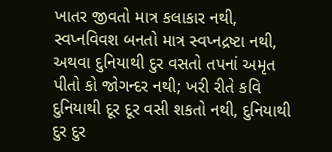ખાતર જીવતો માત્ર કલાકાર નથી, સ્વપ્નવિવશ બનતો માત્ર સ્વપ્નદ્રષ્ટા નથી, અથવા દુનિયાથી દુર વસતો તપનાં અમૃત પીતો કો જોગન્દર નથી; ખરી રીતે કવિ દુનિયાથી દૂર દૂર વસી શકતો નથી, દુનિયાથી દુર દુર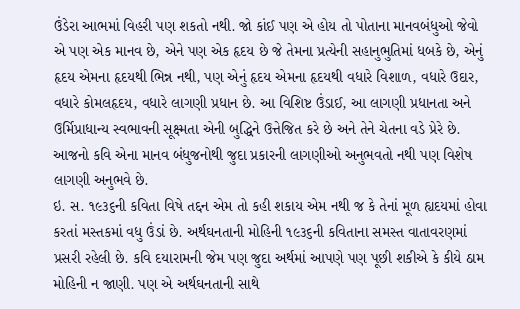ઉંડેરા આભમાં વિહરી પણ શકતો નથી. જો કાંઈ પણ એ હોય તો પોતાના માનવબંધુઓ જેવો એ પણ એક માનવ છે, એને પણ એક હૃદય છે જે તેમના પ્રત્યેની સહાનુભુતિમાં ધબકે છે, એનું હૃદય એમના હૃદયથી ભિન્ન નથી, પણ એનું હૃદય એમના હૃદયથી વધારે વિશાળ, વધારે ઉદાર, વધારે કોમલહૃદય, વધારે લાગણી પ્રધાન છે. આ વિશિષ્ટ ઉંડાઈ, આ લાગણી પ્રધાનતા અને ઉર્મિપ્રાધાન્ય સ્વભાવની સૂક્ષ્મતા એની બુદ્ધિને ઉત્તેજિત કરે છે અને તેને ચેતના વડે પ્રેરે છે. આજનો કવિ એના માનવ બંધુજનોથી જુદા પ્રકારની લાગણીઓ અનુભવતો નથી પણ વિશેષ લાગણી અનુભવે છે.
ઇ. સ. ૧૯૩૬ની કવિતા વિષે તદ્દન એમ તો કહી શકાય એમ નથી જ કે તેનાં મૂળ હ્યદયમાં હોવા કરતાં મસ્તકમાં વધુ ઉંડાં છે. અર્થઘનતાની મોહિની ૧૯૩૬ની કવિતાના સમસ્ત વાતાવરણમાં પ્રસરી રહેલી છે. કવિ દયારામની જેમ પણ જુદા અર્થમાં આપણે પણ પૂછી શકીએ કે કીયે ઠામ મોહિની ન જાણી. પણ એ અર્થઘનતાની સાથે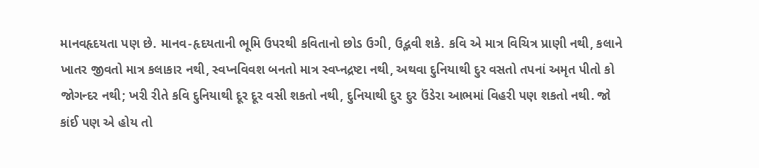માનવહૃદયતા પણ છે. માનવ-હૃદયતાની ભૂમિ ઉપરથી કવિતાનો છોડ ઉગી, ઉદ્ભવી શકે. કવિ એ માત્ર વિચિત્ર પ્રાણી નથી, કલાને ખાતર જીવતો માત્ર કલાકાર નથી, સ્વપ્નવિવશ બનતો માત્ર સ્વપ્નદ્રષ્ટા નથી, અથવા દુનિયાથી દુર વસતો તપનાં અમૃત પીતો કો જોગન્દર નથી; ખરી રીતે કવિ દુનિયાથી દૂર દૂર વસી શકતો નથી, દુનિયાથી દુર દુર ઉંડેરા આભમાં વિહરી પણ શકતો નથી. જો કાંઈ પણ એ હોય તો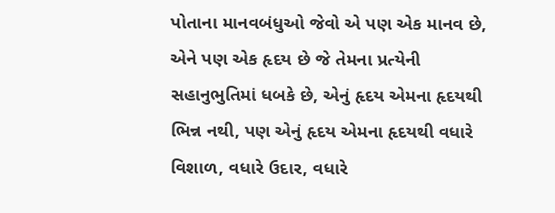પોતાના માનવબંધુઓ જેવો એ પણ એક માનવ છે, એને પણ એક હૃદય છે જે તેમના પ્રત્યેની સહાનુભુતિમાં ધબકે છે, એનું હૃદય એમના હૃદયથી ભિન્ન નથી, પણ એનું હૃદય એમના હૃદયથી વધારે વિશાળ, વધારે ઉદાર, વધારે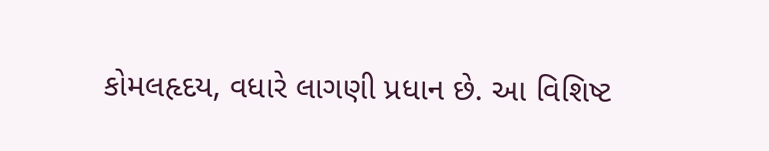કોમલહૃદય, વધારે લાગણી પ્રધાન છે. આ વિશિષ્ટ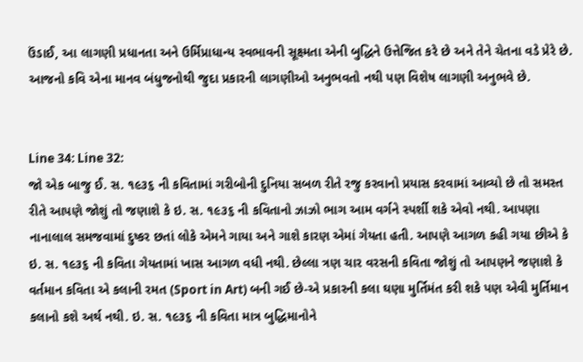ઉંડાઈ, આ લાગણી પ્રધાનતા અને ઉર્મિપ્રાધાન્ય સ્વભાવની સૂક્ષ્મતા એની બુદ્ધિને ઉત્તેજિત કરે છે અને તેને ચેતના વડે પ્રેરે છે. આજનો કવિ એના માનવ બંધુજનોથી જુદા પ્રકારની લાગણીઓ અનુભવતો નથી પણ વિશેષ લાગણી અનુભવે છે.


Line 34: Line 32:
જો એક બાજુ ઈ. સ. ૧૯૩૬ ની કવિતામાં ગરીબોની દુનિયા સબળ રીતે રજુ કરવાનો પ્રયાસ કરવામાં આવ્યો છે તો સમસ્ત રીતે આપણે જોશું તો જણાશે કે ઇ. સ. ૧૯૩૬ ની કવિતાનો ઝાઝો ભાગ આમ વર્ગને સ્પર્શી શકે એવો નથી. આપણા નાનાલાલ સમજવામાં દુષ્કર છતાં લોકે એમને ગાયા અને ગાશે કારણ એમાં ગેયતા હતી. આપણે આગળ કહી ગયા છીએ કે ઇ. સ. ૧૯૩૬ ની કવિતા ગેયતામાં ખાસ આગળ વધી નથી. છેલ્લા ત્રણ ચાર વરસની કવિતા જોશું તો આપણને જણાશે કે વર્તમાન કવિતા એ કલાની રમત (Sport in Art) બની ગઈ છે-એ પ્રકારની કલા ઘણા મુર્તિમંત કરી શકે પણ એવી મુર્તિમાન કલાનો કશે અર્થ નથી. ઇ. સ. ૧૯૩૬ ની કવિતા માત્ર બુદ્ધિમાનોને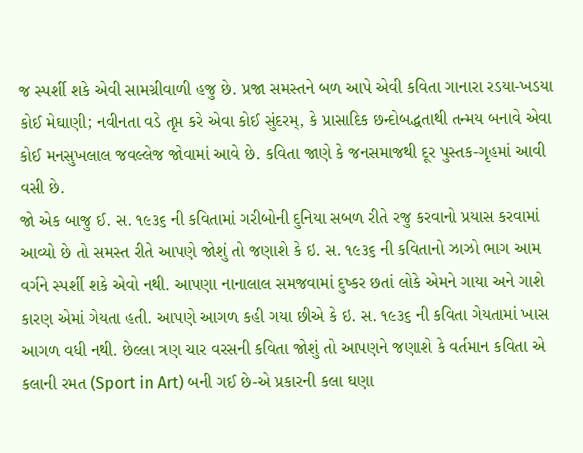જ સ્પર્શી શકે એવી સામગ્રીવાળી હજુ છે. પ્રજા સમસ્તને બળ આપે એવી કવિતા ગાનારા રડયા-ખડયા કોઈ મેઘાણી; નવીનતા વડે તૃપ્ત કરે એવા કોઈ સુંદરમ્, કે પ્રાસાદિક છન્દોબદ્ધતાથી તન્મય બનાવે એવા કોઈ મનસુખલાલ જવલ્લેજ જોવામાં આવે છે. કવિતા જાણે કે જનસમાજથી દૂર પુસ્તક-ગૃહમાં આવી વસી છે.
જો એક બાજુ ઈ. સ. ૧૯૩૬ ની કવિતામાં ગરીબોની દુનિયા સબળ રીતે રજુ કરવાનો પ્રયાસ કરવામાં આવ્યો છે તો સમસ્ત રીતે આપણે જોશું તો જણાશે કે ઇ. સ. ૧૯૩૬ ની કવિતાનો ઝાઝો ભાગ આમ વર્ગને સ્પર્શી શકે એવો નથી. આપણા નાનાલાલ સમજવામાં દુષ્કર છતાં લોકે એમને ગાયા અને ગાશે કારણ એમાં ગેયતા હતી. આપણે આગળ કહી ગયા છીએ કે ઇ. સ. ૧૯૩૬ ની કવિતા ગેયતામાં ખાસ આગળ વધી નથી. છેલ્લા ત્રણ ચાર વરસની કવિતા જોશું તો આપણને જણાશે કે વર્તમાન કવિતા એ કલાની રમત (Sport in Art) બની ગઈ છે-એ પ્રકારની કલા ઘણા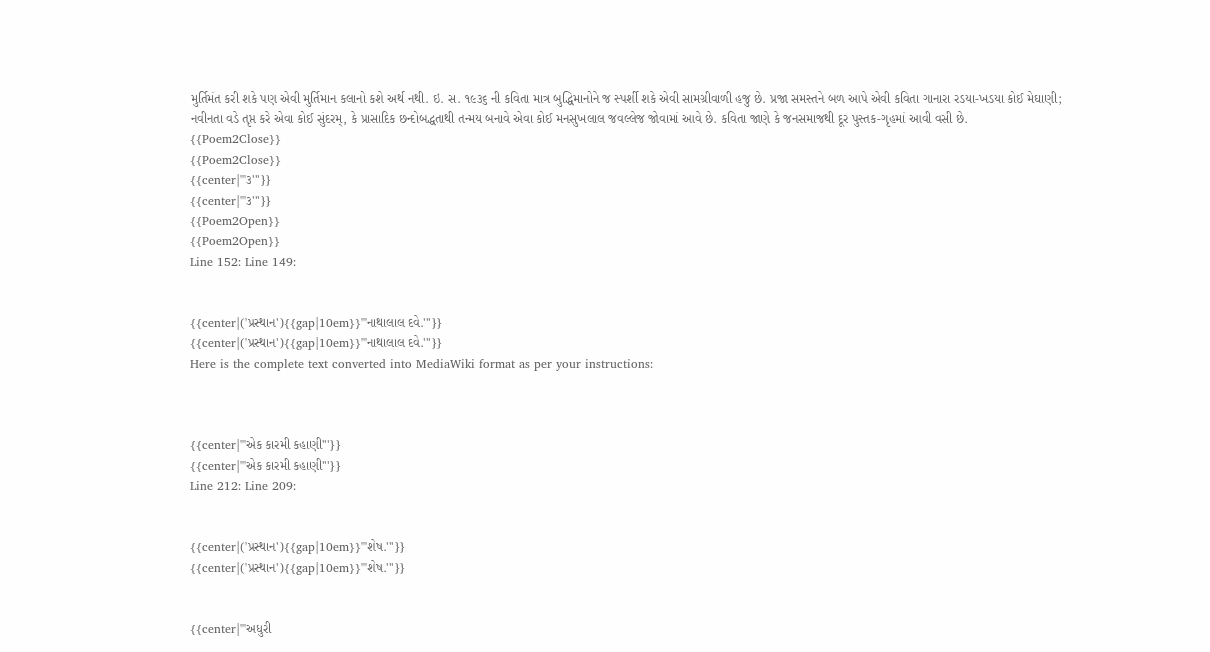મુર્તિમંત કરી શકે પણ એવી મુર્તિમાન કલાનો કશે અર્થ નથી. ઇ. સ. ૧૯૩૬ ની કવિતા માત્ર બુદ્ધિમાનોને જ સ્પર્શી શકે એવી સામગ્રીવાળી હજુ છે. પ્રજા સમસ્તને બળ આપે એવી કવિતા ગાનારા રડયા-ખડયા કોઈ મેઘાણી; નવીનતા વડે તૃપ્ત કરે એવા કોઈ સુંદરમ્, કે પ્રાસાદિક છન્દોબદ્ધતાથી તન્મય બનાવે એવા કોઈ મનસુખલાલ જવલ્લેજ જોવામાં આવે છે. કવિતા જાણે કે જનસમાજથી દૂર પુસ્તક-ગૃહમાં આવી વસી છે.
{{Poem2Close}}
{{Poem2Close}}
{{center|'''૩'''}}
{{center|'''૩'''}}
{{Poem2Open}}
{{Poem2Open}}
Line 152: Line 149:


{{center|('પ્રસ્થાન'){{gap|10em}}'''નાથાલાલ દવે.'''}}
{{center|('પ્રસ્થાન'){{gap|10em}}'''નાથાલાલ દવે.'''}}
Here is the complete text converted into MediaWiki format as per your instructions:



{{center|'''એક કારમી કહાણી'''}}
{{center|'''એક કારમી કહાણી'''}}
Line 212: Line 209:


{{center|('પ્રસ્થાન'){{gap|10em}}'''શેષ.'''}}
{{center|('પ્રસ્થાન'){{gap|10em}}'''શેષ.'''}}


{{center|'''અધુરી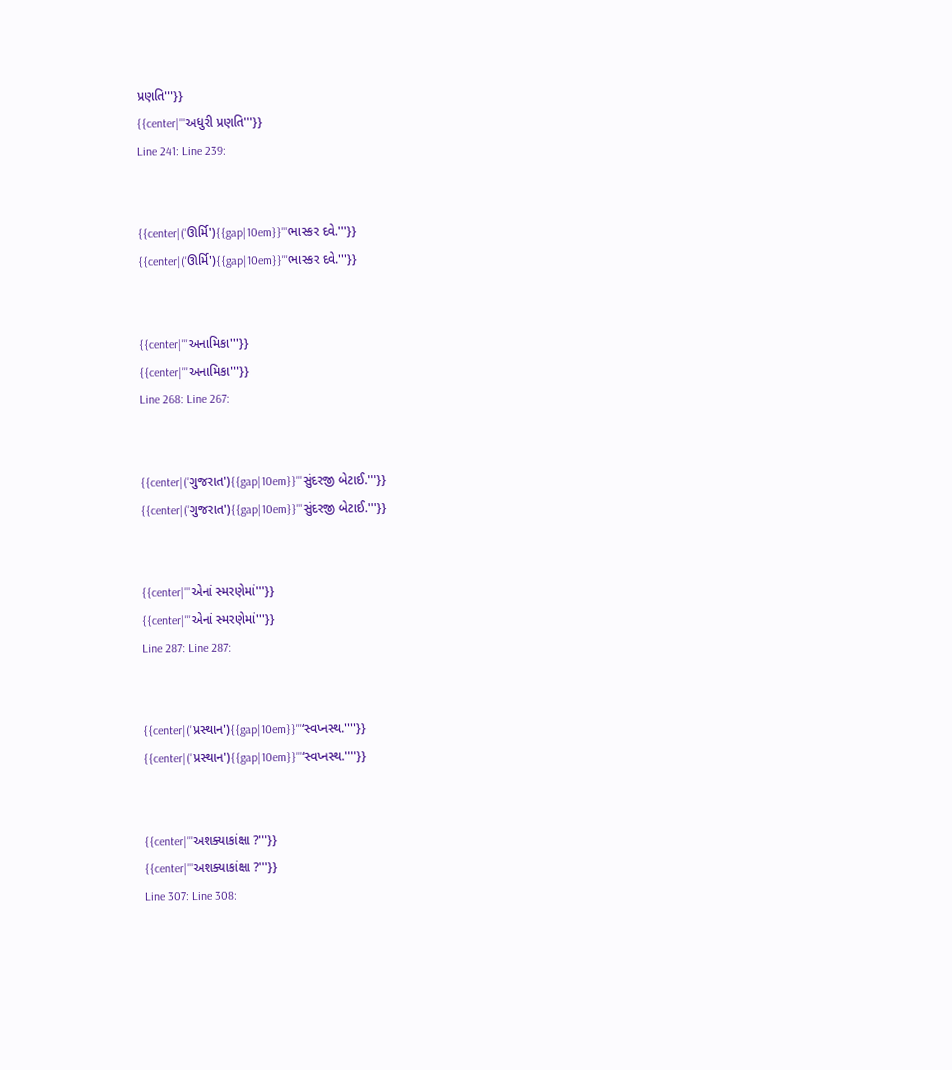પ્રણતિ'''}}
{{center|'''અધુરી પ્રણતિ'''}}
Line 241: Line 239:


{{center|('ઊર્મિ'){{gap|10em}}'''ભાસ્કર દવે.'''}}
{{center|('ઊર્મિ'){{gap|10em}}'''ભાસ્કર દવે.'''}}


{{center|'''અનામિકા'''}}
{{center|'''અનામિકા'''}}
Line 268: Line 267:


{{center|('ગુજરાત'){{gap|10em}}'''સુંદરજી બેટાઈ.'''}}
{{center|('ગુજરાત'){{gap|10em}}'''સુંદરજી બેટાઈ.'''}}


{{center|'''એનાં સ્મરણેમાં'''}}
{{center|'''એનાં સ્મરણેમાં'''}}
Line 287: Line 287:


{{center|('પ્રસ્થાન'){{gap|10em}}'''‘સ્વપ્નસ્થ.''''}}
{{center|('પ્રસ્થાન'){{gap|10em}}'''‘સ્વપ્નસ્થ.''''}}


{{center|'''અશક્યાકાંક્ષા ?'''}}
{{center|'''અશક્યાકાંક્ષા ?'''}}
Line 307: Line 308: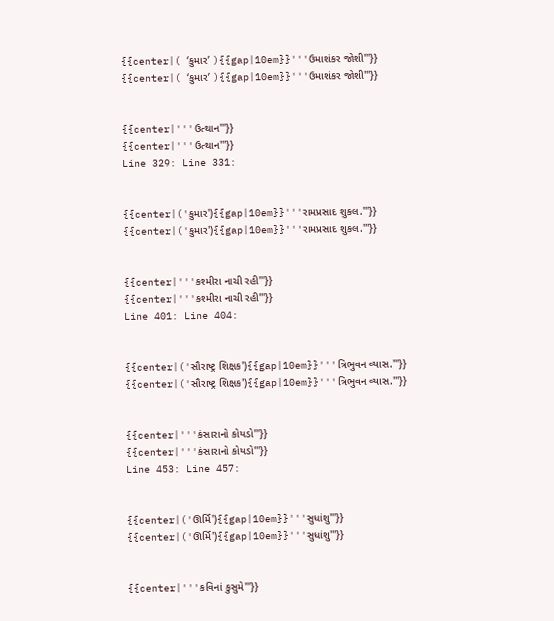{{center|( ‘કુમાર’ ){{gap|10em}}'''ઉમાશંકર જોશી'''}}
{{center|( ‘કુમાર’ ){{gap|10em}}'''ઉમાશંકર જોશી'''}}


{{center|'''ઉત્થાન'''}}
{{center|'''ઉત્થાન'''}}
Line 329: Line 331:


{{center|('કુમાર'){{gap|10em}}'''રામપ્રસાદ શુકલ.'''}}
{{center|('કુમાર'){{gap|10em}}'''રામપ્રસાદ શુકલ.'''}}


{{center|'''કશ્મીરા નાચી રહી'''}}
{{center|'''કશ્મીરા નાચી રહી'''}}
Line 401: Line 404:


{{center|('સૌરાષ્ટ્ર શિક્ષક'){{gap|10em}}'''ત્રિભુવન વ્યાસ.'''}}
{{center|('સૌરાષ્ટ્ર શિક્ષક'){{gap|10em}}'''ત્રિભુવન વ્યાસ.'''}}


{{center|'''કંસારાનો કોયડો'''}}
{{center|'''કંસારાનો કોયડો'''}}
Line 453: Line 457:


{{center|('ઊર્મિ'){{gap|10em}}'''સુધાંશુ'''}}
{{center|('ઊર્મિ'){{gap|10em}}'''સુધાંશુ'''}}


{{center|'''કવિનાં કુસુમે'''}}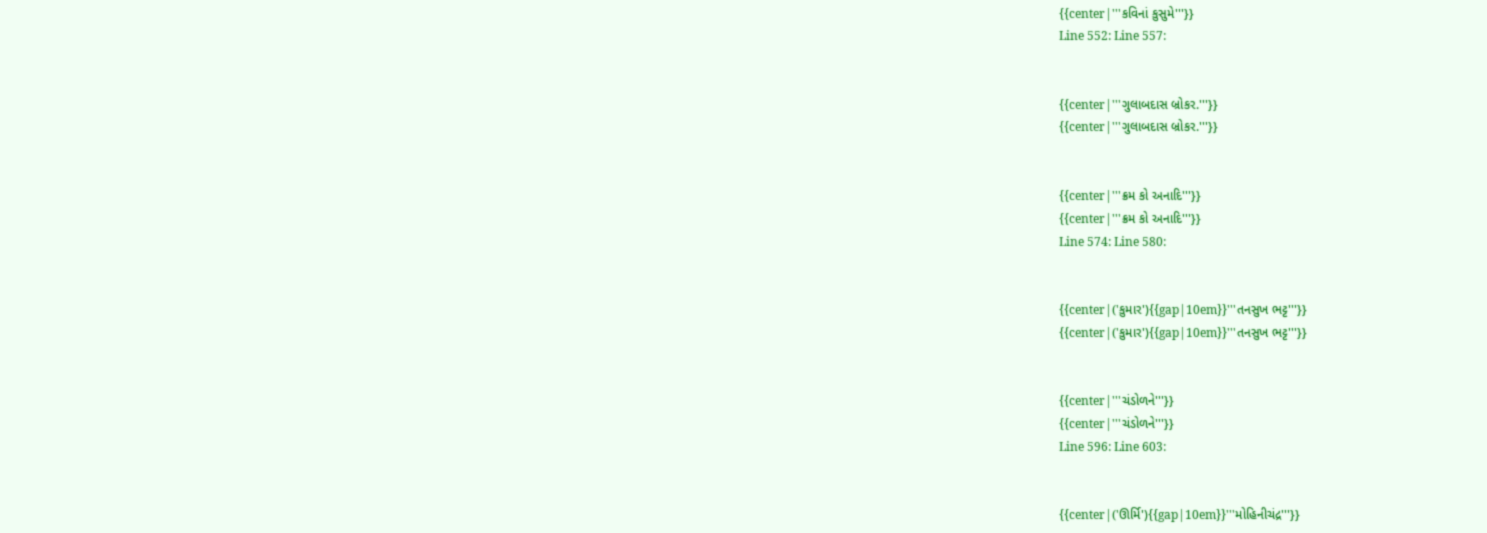{{center|'''કવિનાં કુસુમે'''}}
Line 552: Line 557:


{{center|'''ગુલાબદાસ બ્રોકર.'''}}
{{center|'''ગુલાબદાસ બ્રોકર.'''}}


{{center|'''ક્રમ કો અનાદિ'''}}
{{center|'''ક્રમ કો અનાદિ'''}}
Line 574: Line 580:


{{center|('કુમાર'){{gap|10em}}'''તનસુખ ભટ્ટ'''}}
{{center|('કુમાર'){{gap|10em}}'''તનસુખ ભટ્ટ'''}}


{{center|'''ચંડોળને'''}}
{{center|'''ચંડોળને'''}}
Line 596: Line 603:


{{center|('ઊર્મિ'){{gap|10em}}'''મોહિનીચંદ્ર'''}}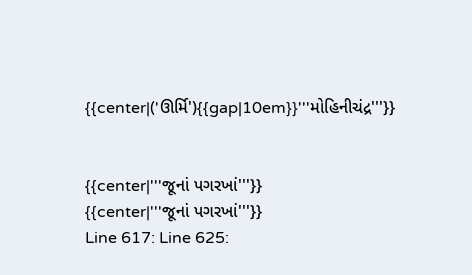{{center|('ઊર્મિ'){{gap|10em}}'''મોહિનીચંદ્ર'''}}


{{center|'''જૂનાં પગરખાં'''}}
{{center|'''જૂનાં પગરખાં'''}}
Line 617: Line 625: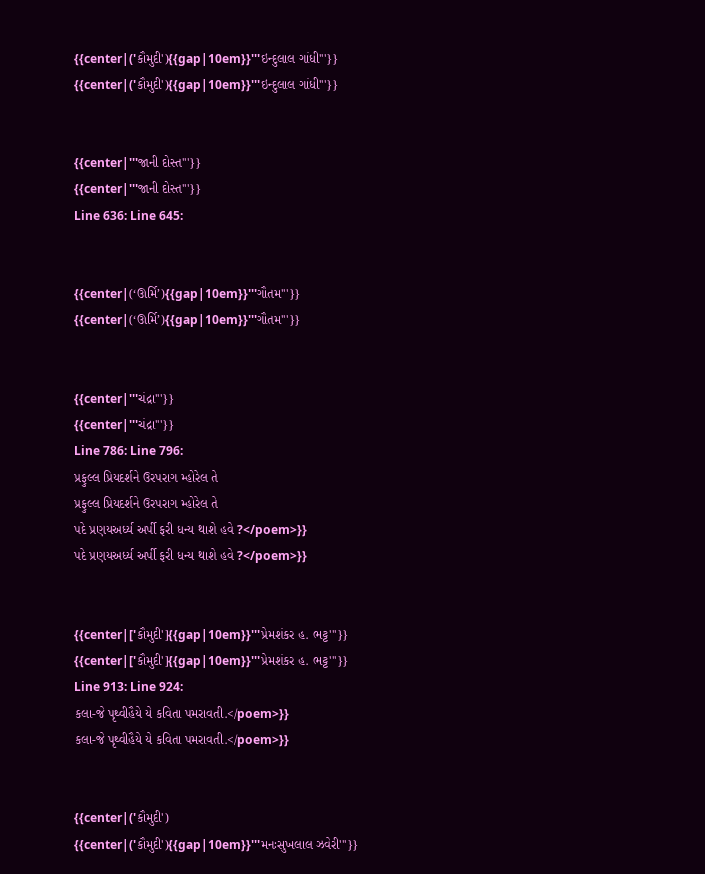{{center|('કૌમુદી'){{gap|10em}}'''ઇન્દુલાલ ગાંધી'''}}
{{center|('કૌમુદી'){{gap|10em}}'''ઇન્દુલાલ ગાંધી'''}}


{{center|'''જાની દોસ્ત'''}}
{{center|'''જાની દોસ્ત'''}}
Line 636: Line 645:


{{center|(‘ઊર્મિ’){{gap|10em}}'''ગૌતમ'''}}
{{center|(‘ઊર્મિ’){{gap|10em}}'''ગૌતમ'''}}


{{center|'''ચંદ્રા'''}}
{{center|'''ચંદ્રા'''}}
Line 786: Line 796:
પ્રફુલ્લ પ્રિયદર્શને ઉરપરાગ મ્હોરેલ તે
પ્રફુલ્લ પ્રિયદર્શને ઉરપરાગ મ્હોરેલ તે
પદે પ્રણયઅર્ધ્ય અર્પી ફરી ધન્ય થાશે હવે ?</poem>}}
પદે પ્રણયઅર્ધ્ય અર્પી ફરી ધન્ય થાશે હવે ?</poem>}}


{{center|['કૌમુદી']{{gap|10em}}'''પ્રેમશંકર હ. ભટ્ટ'''}}
{{center|['કૌમુદી']{{gap|10em}}'''પ્રેમશંકર હ. ભટ્ટ'''}}
Line 913: Line 924:
કલા-જે પૃથ્વીહૈયે યે કવિતા પમરાવતી.</poem>}}
કલા-જે પૃથ્વીહૈયે યે કવિતા પમરાવતી.</poem>}}


{{center|('કૌમુદી')
{{center|('કૌમુદી'){{gap|10em}}'''મનઃસુખલાલ ઝવેરી'''}}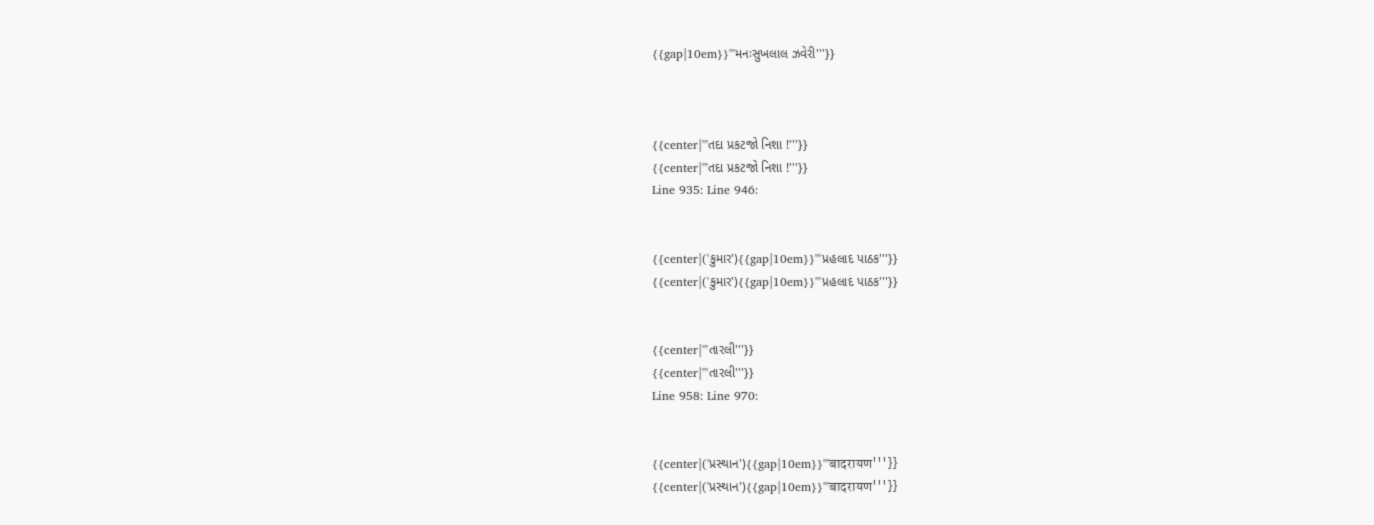{{gap|10em}}'''મનઃસુખલાલ ઝવેરી'''}}



{{center|'''તદા પ્રકટજો નિશા !'''}}
{{center|'''તદા પ્રકટજો નિશા !'''}}
Line 935: Line 946:


{{center|('કુમાર'){{gap|10em}}'''પ્રહલાદ પાઠક'''}}
{{center|('કુમાર'){{gap|10em}}'''પ્રહલાદ પાઠક'''}}


{{center|'''તારલી'''}}
{{center|'''તારલી'''}}
Line 958: Line 970:


{{center|('પ્રસ્થાન'){{gap|10em}}'''बादरायण'''}}
{{center|('પ્રસ્થાન'){{gap|10em}}'''बादरायण'''}}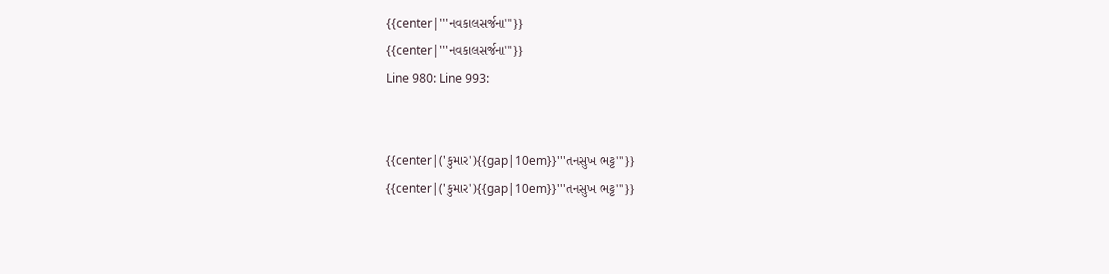{{center|'''નવકાલસર્જના'''}}
{{center|'''નવકાલસર્જના'''}}
Line 980: Line 993:


{{center|('કુમાર'){{gap|10em}}'''તનસુખ ભટ્ટ'''}}
{{center|('કુમાર'){{gap|10em}}'''તનસુખ ભટ્ટ'''}}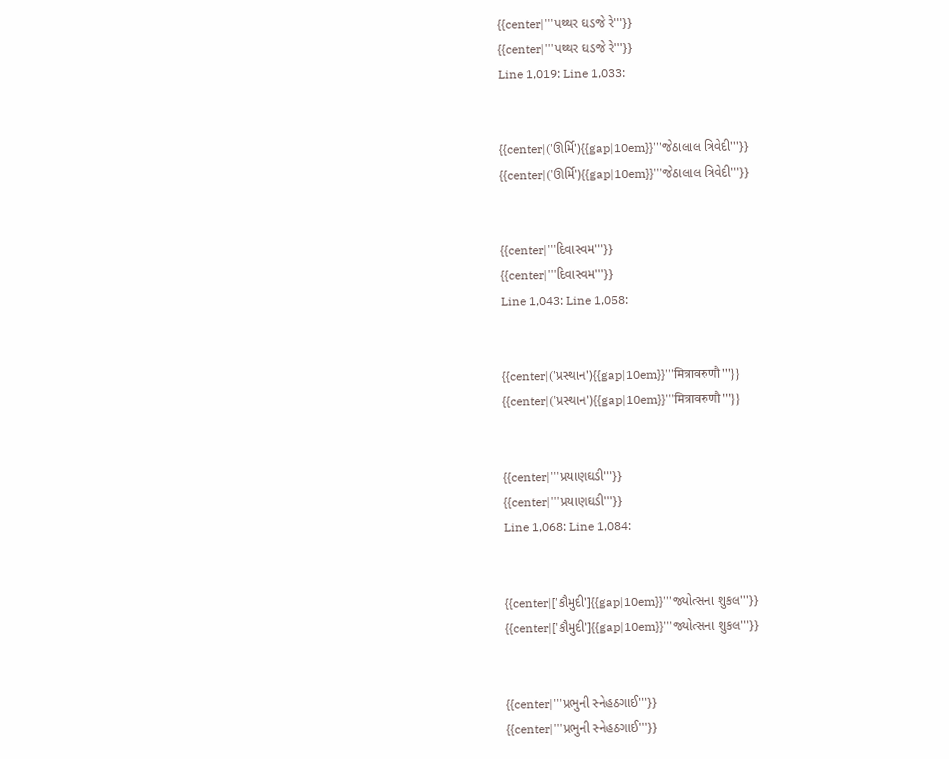{{center|'''પથ્થર ઘડજે રે'''}}
{{center|'''પથ્થર ઘડજે રે'''}}
Line 1,019: Line 1,033:


{{center|('ઊર્મિ'){{gap|10em}}'''જેઠાલાલ ત્રિવેદી'''}}
{{center|('ઊર્મિ'){{gap|10em}}'''જેઠાલાલ ત્રિવેદી'''}}


{{center|'''દિવાસ્વમ'''}}
{{center|'''દિવાસ્વમ'''}}
Line 1,043: Line 1,058:


{{center|('પ્રસ્થાન'){{gap|10em}}'''मित्रावरुणौ'''}}
{{center|('પ્રસ્થાન'){{gap|10em}}'''मित्रावरुणौ'''}}


{{center|'''પ્રયાણઘડી'''}}
{{center|'''પ્રયાણઘડી'''}}
Line 1,068: Line 1,084:


{{center|['કૌમુદી']{{gap|10em}}'''જ્યોત્સના શુકલ'''}}
{{center|['કૌમુદી']{{gap|10em}}'''જ્યોત્સના શુકલ'''}}


{{center|'''પ્રભુની સ્નેહઠગાઈ'''}}
{{center|'''પ્રભુની સ્નેહઠગાઈ'''}}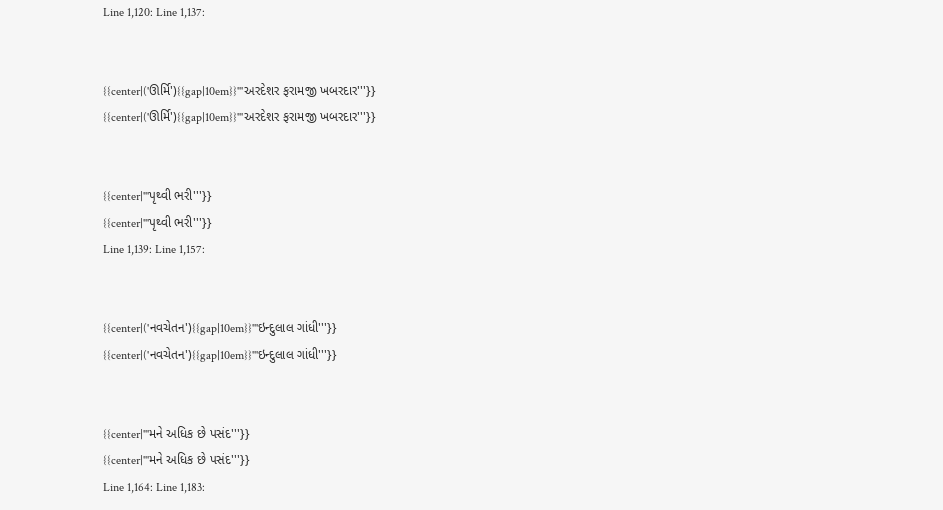Line 1,120: Line 1,137:


{{center|('ઊર્મિ'){{gap|10em}}'''અરદેશર ફરામજી ખબરદાર'''}}
{{center|('ઊર્મિ'){{gap|10em}}'''અરદેશર ફરામજી ખબરદાર'''}}


{{center|'''પૃથ્વી ભરી'''}}
{{center|'''પૃથ્વી ભરી'''}}
Line 1,139: Line 1,157:


{{center|('નવચેતન'){{gap|10em}}'''ઇન્દુલાલ ગાંધી'''}}
{{center|('નવચેતન'){{gap|10em}}'''ઇન્દુલાલ ગાંધી'''}}


{{center|'''મને અધિક છે પસંદ'''}}
{{center|'''મને અધિક છે પસંદ'''}}
Line 1,164: Line 1,183: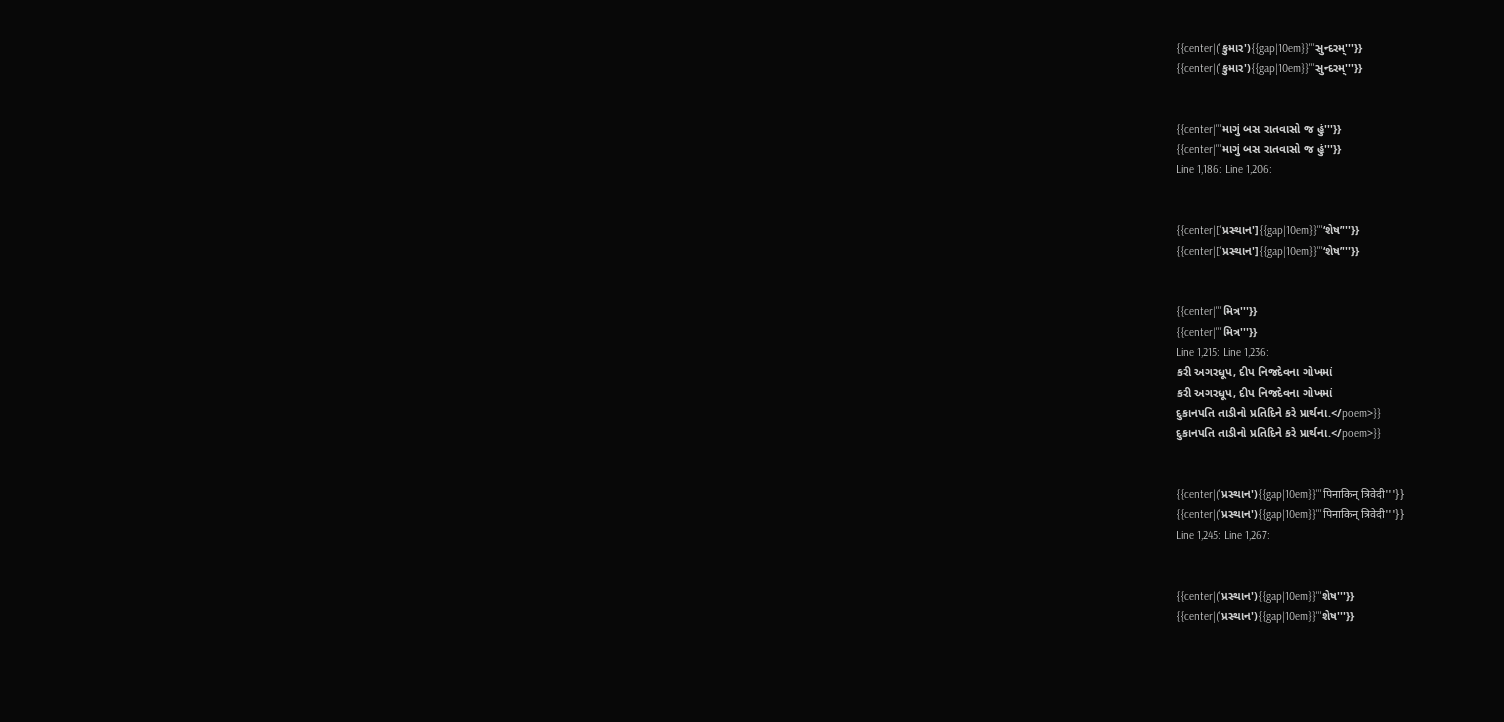{{center|('કુમાર'){{gap|10em}}'''સુન્દરમ્'''}}
{{center|('કુમાર'){{gap|10em}}'''સુન્દરમ્'''}}


{{center|'''માગું બસ રાતવાસો જ હું'''}}
{{center|'''માગું બસ રાતવાસો જ હું'''}}
Line 1,186: Line 1,206:


{{center|['પ્રસ્થાન']{{gap|10em}}'''‘શેષ’'''}}
{{center|['પ્રસ્થાન']{{gap|10em}}'''‘શેષ’'''}}


{{center|'''મિત્ર'''}}
{{center|'''મિત્ર'''}}
Line 1,215: Line 1,236:
કરી અગરધૂપ, દીપ નિજદેવના ગોખમાં
કરી અગરધૂપ, દીપ નિજદેવના ગોખમાં
દુકાનપતિ તાડીનો પ્રતિદિને કરે પ્રાર્થના.</poem>}}
દુકાનપતિ તાડીનો પ્રતિદિને કરે પ્રાર્થના.</poem>}}


{{center|('પ્રસ્થાન'){{gap|10em}}'''पिनाकिन् त्रिवेदी'''}}
{{center|('પ્રસ્થાન'){{gap|10em}}'''पिनाकिन् त्रिवेदी'''}}
Line 1,245: Line 1,267:


{{center|('પ્રસ્થાન'){{gap|10em}}'''શેષ'''}}
{{center|('પ્રસ્થાન'){{gap|10em}}'''શેષ'''}}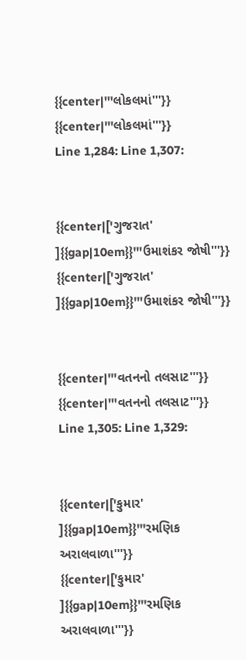{{center|'''લોકલમાં'''}}
{{center|'''લોકલમાં'''}}
Line 1,284: Line 1,307:


{{center|['ગુજરાત' ]{{gap|10em}}'''ઉમાશંકર જોષી'''}}
{{center|['ગુજરાત' ]{{gap|10em}}'''ઉમાશંકર જોષી'''}}


{{center|'''વતનનો તલસાટ'''}}
{{center|'''વતનનો તલસાટ'''}}
Line 1,305: Line 1,329:


{{center|['કુમાર' ]{{gap|10em}}'''રમણિક અરાલવાળા'''}}
{{center|['કુમાર' ]{{gap|10em}}'''રમણિક અરાલવાળા'''}}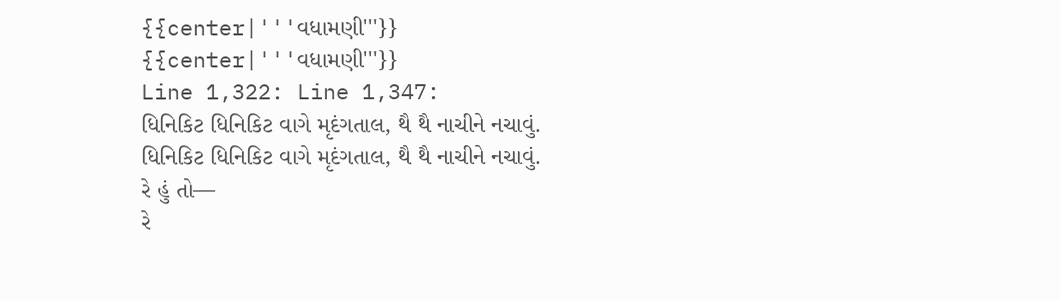{{center|'''વધામણી'''}}
{{center|'''વધામણી'''}}
Line 1,322: Line 1,347:
ધિનિકિટ ધિનિકિટ વાગે મૃદંગતાલ, થૈ થૈ નાચીને નચાવું.
ધિનિકિટ ધિનિકિટ વાગે મૃદંગતાલ, થૈ થૈ નાચીને નચાવું.
રે હું તો—
રે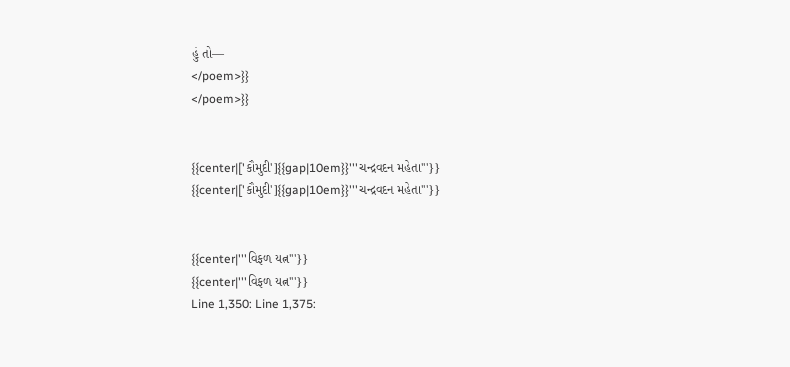હું તો—
</poem>}}
</poem>}}


{{center|['કૌમુદી']{{gap|10em}}'''ચન્દ્રવદન મહેતા'''}}
{{center|['કૌમુદી']{{gap|10em}}'''ચન્દ્રવદન મહેતા'''}}


{{center|'''વિફળ યત્ન'''}}
{{center|'''વિફળ યત્ન'''}}
Line 1,350: Line 1,375: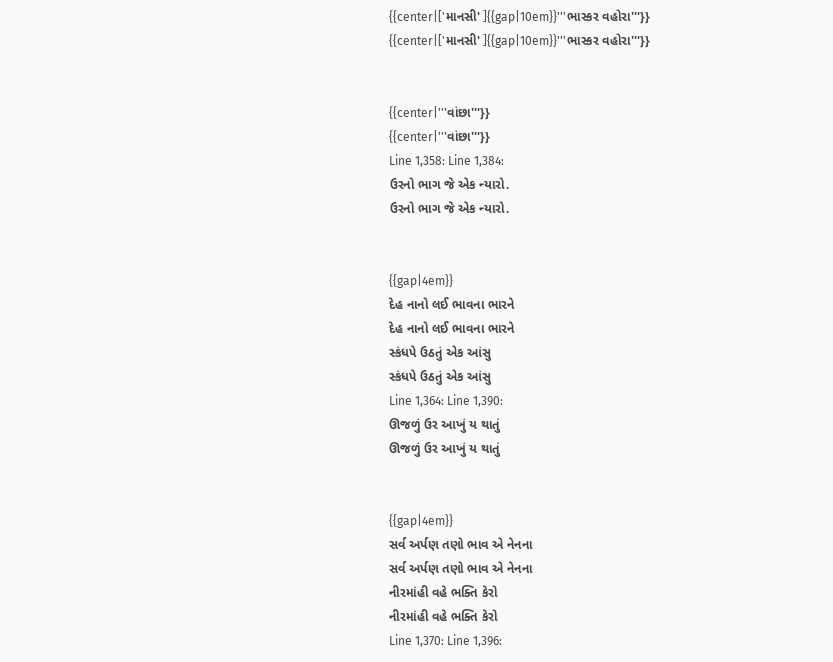{{center|['માનસી' ]{{gap|10em}}'''ભાસ્કર વહોરા'''}}
{{center|['માનસી' ]{{gap|10em}}'''ભાસ્કર વહોરા'''}}


{{center|'''વાંછા'''}}
{{center|'''વાંછા'''}}
Line 1,358: Line 1,384:
ઉરનો ભાગ જે એક ન્યારો.
ઉરનો ભાગ જે એક ન્યારો.


{{gap|4em}}
દેહ નાનો લઈ ભાવના ભારને
દેહ નાનો લઈ ભાવના ભારને
સ્કંધપે ઉઠતું એક આંસુ
સ્કંધપે ઉઠતું એક આંસુ
Line 1,364: Line 1,390:
ઊજળું ઉર આખું ય થાતું
ઊજળું ઉર આખું ય થાતું


{{gap|4em}}
સર્વ અર્પણ તણો ભાવ એ નેનના
સર્વ અર્પણ તણો ભાવ એ નેનના
નીરમાંહી વહે ભક્તિ કેરો
નીરમાંહી વહે ભક્તિ કેરો
Line 1,370: Line 1,396: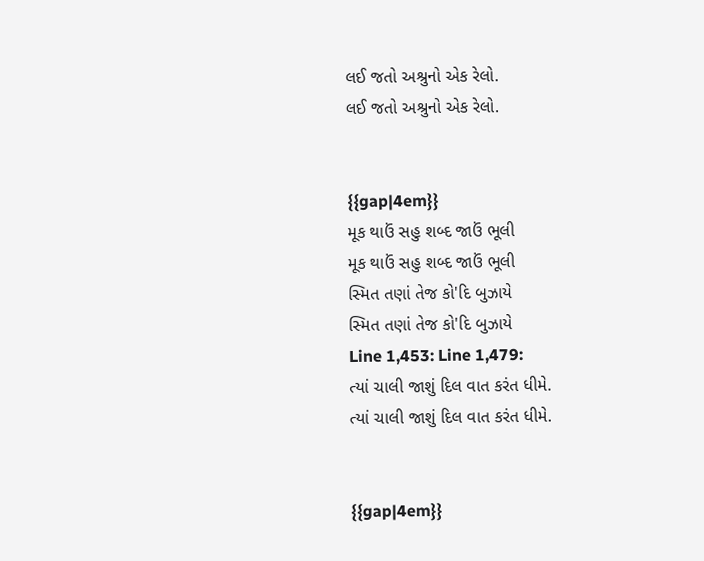લઈ જતો અશ્રુનો એક રેલો.
લઈ જતો અશ્રુનો એક રેલો.


{{gap|4em}}
મૂક થાઉં સહુ શબ્દ જાઉં ભૂલી
મૂક થાઉં સહુ શબ્દ જાઉં ભૂલી
સ્મિત તણાં તેજ કો'દિ બુઝાયે
સ્મિત તણાં તેજ કો'દિ બુઝાયે
Line 1,453: Line 1,479:
ત્યાં ચાલી જાશું દિલ વાત કરંત ધીમે.
ત્યાં ચાલી જાશું દિલ વાત કરંત ધીમે.


{{gap|4em}}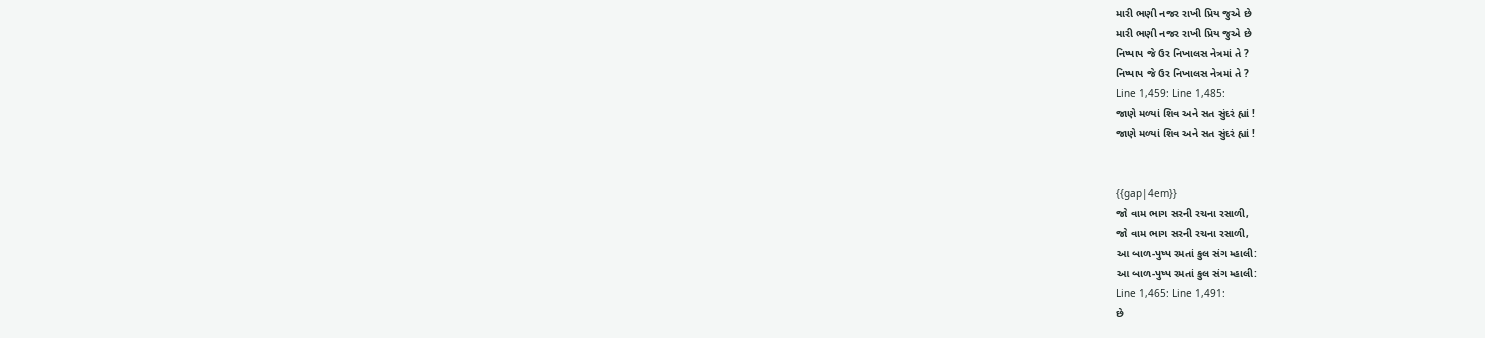મારી ભણી નજર રાખી પ્રિય જુએ છે
મારી ભણી નજર રાખી પ્રિય જુએ છે
નિષ્પાપ જે ઉર નિખાલસ નેત્રમાં તે ?
નિષ્પાપ જે ઉર નિખાલસ નેત્રમાં તે ?
Line 1,459: Line 1,485:
જાણે મળ્યાં શિવ અને સત સુંદરં હ્યાં !
જાણે મળ્યાં શિવ અને સત સુંદરં હ્યાં !


{{gap|4em}}
જો વામ ભાગ સરની રચના રસાળી,
જો વામ ભાગ સરની રચના રસાળી,
આ બાળ-પુષ્પ રમતાં કુલ સંગ મ્હાલી:
આ બાળ-પુષ્પ રમતાં કુલ સંગ મ્હાલી:
Line 1,465: Line 1,491:
છે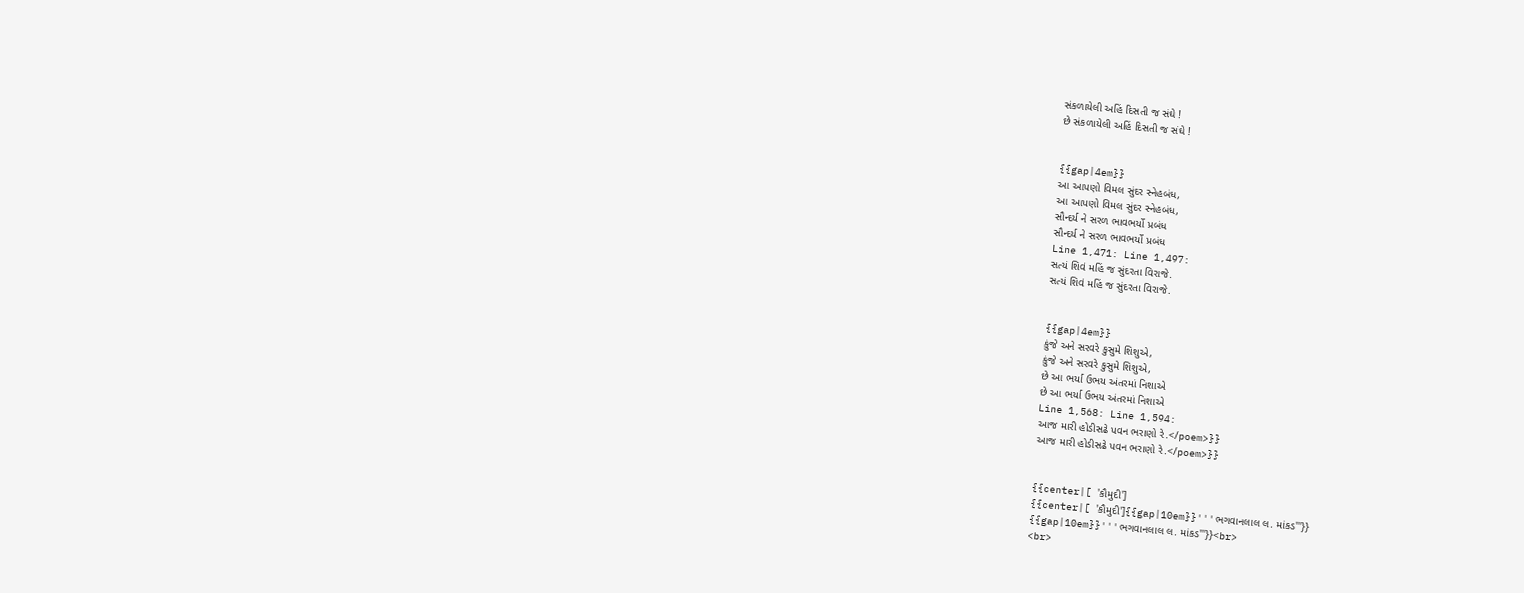સંકળાયેલી અહિં દિસતી જ સંઘે !
છે સંકળાયેલી અહિં દિસતી જ સંઘે !


{{gap|4em}}
આ આપણો વિમલ સુંદર સ્નેહબંધ,
આ આપણો વિમલ સુંદર સ્નેહબંધ,
સૌન્દર્ય ને સરળ ભાવભર્યો પ્રબંધ
સૌન્દર્ય ને સરળ ભાવભર્યો પ્રબંધ
Line 1,471: Line 1,497:
સત્યં શિવં મહિં જ સુંદરતા વિરાજે.
સત્યં શિવં મહિં જ સુંદરતા વિરાજે.


{{gap|4em}}
કુંજે અને સરવરે કુસુમે શિશુએ,
કુંજે અને સરવરે કુસુમે શિશુએ,
છે આ ભર્યા ઉભય અંતરમાં નિશાએ
છે આ ભર્યા ઉભય અંતરમાં નિશાએ
Line 1,568: Line 1,594:
આજ મારી હોડીસઢે પવન ભરાણો રે.</poem>}}
આજ મારી હોડીસઢે પવન ભરાણો રે.</poem>}}


{{center|[ 'કૌમુદી']
{{center|[ 'કૌમુદી']{{gap|10em}}'''ભગવાનલાલ લ. માંકડ'''}}
{{gap|10em}}'''ભગવાનલાલ લ. માંકડ'''}}<br>
<br>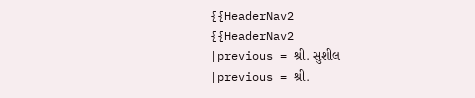{{HeaderNav2
{{HeaderNav2
|previous = શ્રી. સુશીલ
|previous = શ્રી.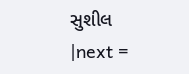સુશીલ
|next =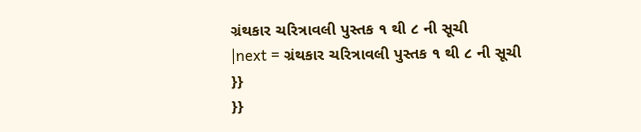ગ્રંથકાર ચરિત્રાવલી પુસ્તક ૧ થી ૮ ની સૂચી
|next = ગ્રંથકાર ચરિત્રાવલી પુસ્તક ૧ થી ૮ ની સૂચી
}}
}}